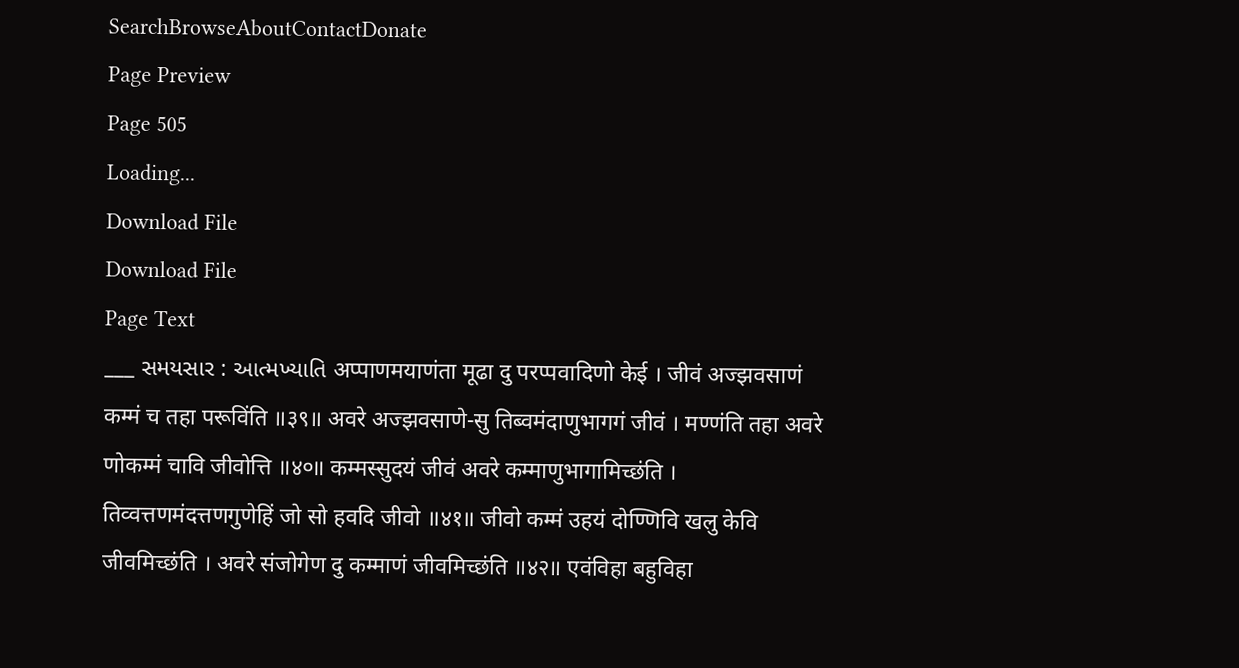SearchBrowseAboutContactDonate
Page Preview
Page 505
Loading...
Download File
Download File
Page Text
___ સમયસાર : આત્મખ્યાતિ अप्पाणमयाणंता मूढा दु परप्पवादिणो केई । जीवं अज्झवसाणं कम्मं च तहा परूविंति ॥३९॥ अवरे अज्झवसाणे-सु तिब्वमंदाणुभागगं जीवं । मण्णंति तहा अवरे णोकम्मं चावि जीवोत्ति ॥४०॥ कम्मस्सुदयं जीवं अवरे कम्माणुभागामिच्छंति । तिव्वत्तणमंदत्तणगुणेहिं जो सो हवदि जीवो ॥४१॥ जीवो कम्मं उहयं दोण्णिवि खलु केवि जीवमिच्छंति । अवरे संजोगेण दु कम्माणं जीवमिच्छंति ॥४२॥ एवंविहा बहुविहा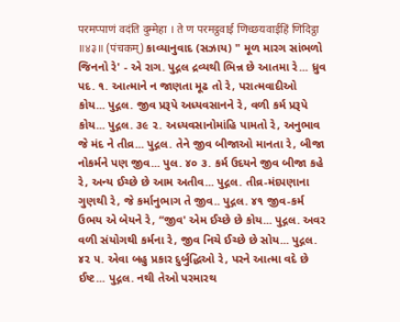परमप्पाणं वदंति दुम्मेहा । ते ण परमट्ठवाई णिच्छयवाईहिं णिदिट्ठा ॥४३॥ (पंचकम्) કાવ્યાનુવાદ (સઝાય) " મૂળ મારગ સાંભળો જિનનો રે' - એ રાગ. પુદ્ગલ દ્રવ્યથી ભિન્ન છે આતમા રે... ધ્રુવ પદ. ૧. આત્માને ન જાણતા મૂઢ તો રે, પરાત્મવાદીઓ કોય... પુદ્ગલ. જીવ પ્રરૂપે અધ્યવસાનને રે, વળી કર્મ પ્રરૂપે કોય... પુદ્ગલ. ૩૯ ૨. અધ્યવસાનોમાંહિ પામતો રે, અનુભાવ જે મંદ ને તીવ્ર... પુદ્ગલ. તેને જીવ બીજાઓ માનતા રે, બીજા નોકર્મને પણ જીવ... પુલ. ૪૦ ૩. કર્મ ઉદયને જીવ બીજા કહે રે, અન્ય ઈચ્છે છે આમ અતીવ... પુદ્ગલ. તીવ્ર-મંદપણાના ગુણથી રે, જે કર્માનુભાગ તે જીવ.. પુદ્ગલ. ૪૧ જીવ-કર્મ ઉભય એ બેયને રે, “જીવ' એમ ઈચ્છે છે કોય... પુદ્ગલ. અવર વળી સંયોગથી કર્મના રે, જીવ નિચે ઈચ્છે છે સોય... પુદ્ગલ. ૪૨ ૫. એવા બહુ પ્રકાર દુર્બુદ્ધિઓ રે, પરને આત્મા વદે છે ઈષ્ટ... પુદ્ગલ. નથી તેઓ પરમારથ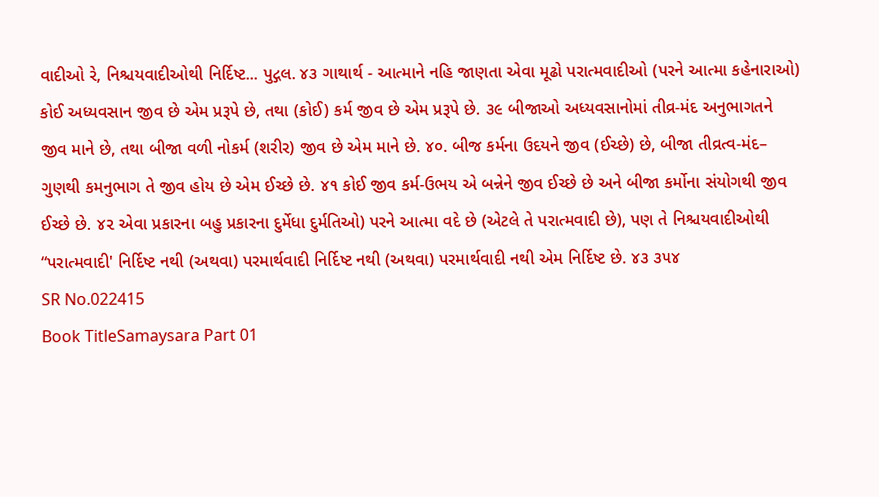વાદીઓ રે, નિશ્ચયવાદીઓથી નિર્દિષ્ટ... પુદ્ગલ. ૪૩ ગાથાર્થ - આત્માને નહિ જાણતા એવા મૂઢો પરાત્મવાદીઓ (પરને આત્મા કહેનારાઓ) કોઈ અધ્યવસાન જીવ છે એમ પ્રરૂપે છે, તથા (કોઈ) કર્મ જીવ છે એમ પ્રરૂપે છે. ૩૯ બીજાઓ અધ્યવસાનોમાં તીવ્ર-મંદ અનુભાગતને જીવ માને છે, તથા બીજા વળી નોકર્મ (શરીર) જીવ છે એમ માને છે. ૪૦. બીજ કર્મના ઉદયને જીવ (ઈચ્છે) છે, બીજા તીવ્રત્વ-મંદ– ગુણથી કમનુભાગ તે જીવ હોય છે એમ ઈચ્છે છે. ૪૧ કોઈ જીવ કર્મ-ઉભય એ બન્નેને જીવ ઈચ્છે છે અને બીજા કર્મોના સંયોગથી જીવ ઈચ્છે છે. ૪૨ એવા પ્રકારના બહુ પ્રકારના દુર્મેધા દુર્મતિઓ) પરને આત્મા વદે છે (એટલે તે પરાત્મવાદી છે), પણ તે નિશ્ચયવાદીઓથી “પરાત્મવાદી' નિર્દિષ્ટ નથી (અથવા) પરમાર્થવાદી નિર્દિષ્ટ નથી (અથવા) પરમાર્થવાદી નથી એમ નિર્દિષ્ટ છે. ૪૩ ૩૫૪
SR No.022415
Book TitleSamaysara Part 01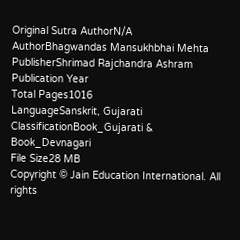Original Sutra AuthorN/A
AuthorBhagwandas Mansukhbhai Mehta
PublisherShrimad Rajchandra Ashram
Publication Year
Total Pages1016
LanguageSanskrit, Gujarati
ClassificationBook_Gujarati & Book_Devnagari
File Size28 MB
Copyright © Jain Education International. All rights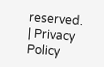reserved. | Privacy Policy